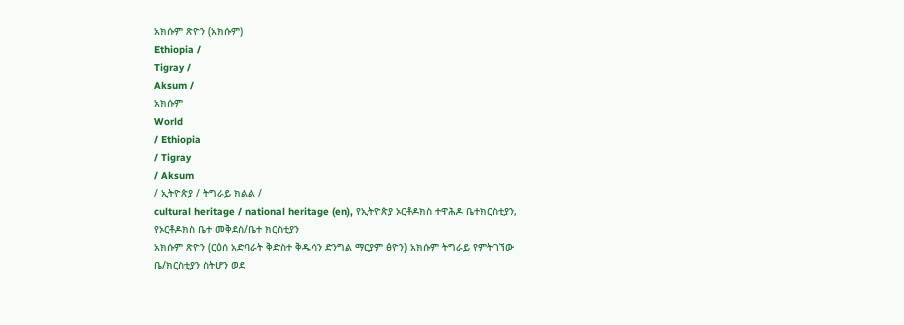አክሱም ጽዮን (አክሱም)
Ethiopia /
Tigray /
Aksum /
አክሱም
World
/ Ethiopia
/ Tigray
/ Aksum
/ ኢትዮጵያ / ትግራይ ክልል /
cultural heritage / national heritage (en), የኢትዮጵያ ኦርቶዶክስ ተዋሕዶ ቤተክርስቲያን, የኦርቶዶክስ ቤተ መቅደስ/ቤተ ክርስቲያን
አክሱም ጽዮን (ርዕሰ አድባራት ቅድስተ ቅዱሳን ድንግል ማርያም ፅዮን) አክሱም ትግራይ የምትገኘው ቤ/ክርስቲያን ስትሆን ወደ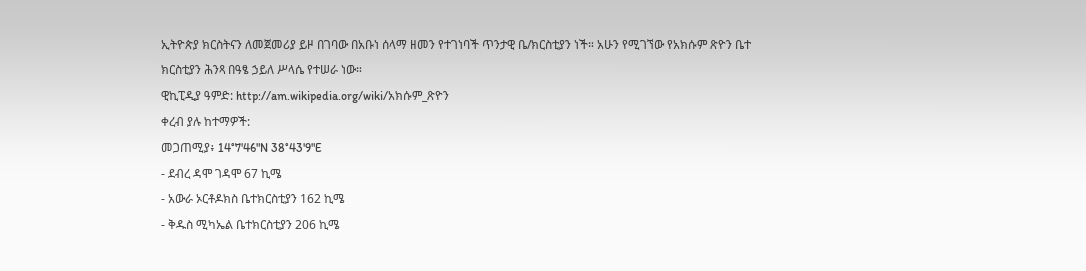ኢትዮጵያ ክርስትናን ለመጀመሪያ ይዞ በገባው በአቡነ ሰላማ ዘመን የተገነባች ጥንታዊ ቤ/ክርስቲያን ነች። አሁን የሚገኘው የአክሱም ጽዮን ቤተ ክርስቲያን ሕንጻ በዓፄ ኃይለ ሥላሴ የተሠራ ነው።
ዊኪፒዲያ ዓምድ: http://am.wikipedia.org/wiki/አክሱም_ጽዮን
ቀረብ ያሉ ከተማዎች:
መጋጠሚያ፥ 14°7'46"N 38°43'9"E
- ደብረ ዳሞ ገዳሞ 67 ኪሜ
- አውራ ኦርቶዶክስ ቤተክርስቲያን 162 ኪሜ
- ቅዱስ ሚካኤል ቤተክርስቲያን 206 ኪሜ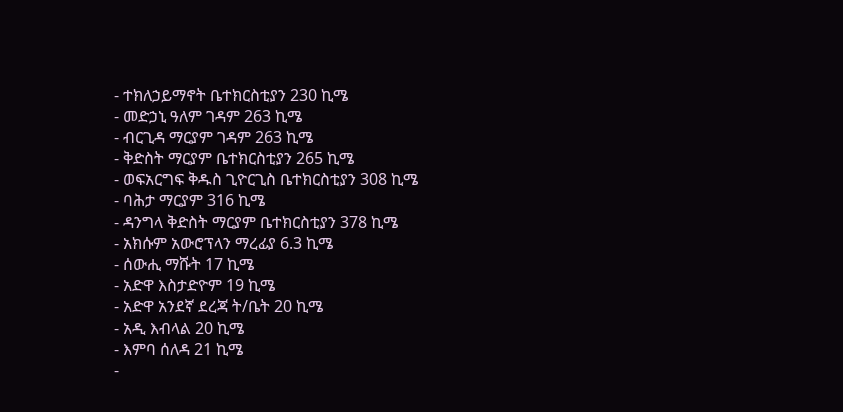- ተክለኃይማኖት ቤተክርስቲያን 230 ኪሜ
- መድኃኒ ዓለም ገዳም 263 ኪሜ
- ብርጊዳ ማርያም ገዳም 263 ኪሜ
- ቅድስት ማርያም ቤተክርስቲያን 265 ኪሜ
- ወፍአርግፍ ቅዱስ ጊዮርጊስ ቤተክርስቲያን 308 ኪሜ
- ባሕታ ማርያም 316 ኪሜ
- ዳንግላ ቅድስት ማርያም ቤተክርስቲያን 378 ኪሜ
- አክሱም አውሮፕላን ማረፊያ 6.3 ኪሜ
- ሰውሒ ማሹት 17 ኪሜ
- አድዋ እስታድዮም 19 ኪሜ
- አድዋ አንደኛ ደረጃ ት/ቤት 20 ኪሜ
- አዲ እብላል 20 ኪሜ
- እምባ ሰለዳ 21 ኪሜ
-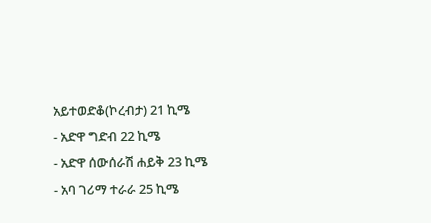አይተወድቆ(ኮረብታ) 21 ኪሜ
- አድዋ ግድብ 22 ኪሜ
- አድዋ ሰውሰራሽ ሐይቅ 23 ኪሜ
- አባ ገሪማ ተራራ 25 ኪሜ